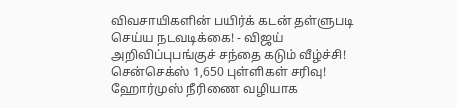விவசாயிகளின் பயிர்க் கடன் தள்ளுபடி செய்ய நடவடிக்கை! - விஜய் அறிவிப்புபங்குச் சந்தை கடும் வீழ்ச்சி! சென்செக்ஸ் 1,650 புள்ளிகள் சரிவு! ஹோர்முஸ் நீரிணை வழியாக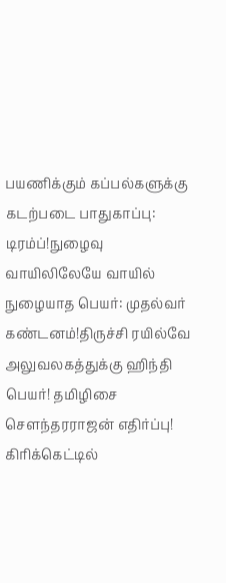பயணிக்கும் கப்பல்களுக்கு கடற்படை பாதுகாப்பு: டிரம்ப்!நுழைவு வாயிலிலேயே வாயில் நுழையாத பெயர்: முதல்வர் கண்டனம்!திருச்சி ரயில்வே அலுவலகத்துக்கு ஹிந்தி பெயர்! தமிழிசை செளந்தரராஜன் எதிர்ப்பு! கிரிக்கெட்டில்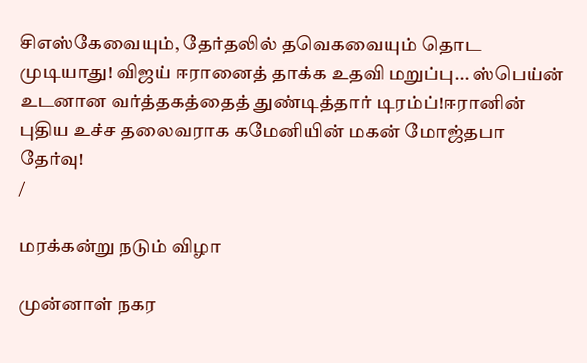சிஎஸ்கேவையும், தேர்தலில் தவெகவையும் தொட முடியாது! விஜய் ஈரானைத் தாக்க உதவி மறுப்பு... ஸ்பெய்ன் உடனான வர்த்தகத்தைத் துண்டித்தார் டிரம்ப்!ஈரானின் புதிய உச்ச தலைவராக கமேனியின் மகன் மோஜ்தபா தேர்வு!
/

மரக்கன்று நடும் விழா

முன்னாள் நகர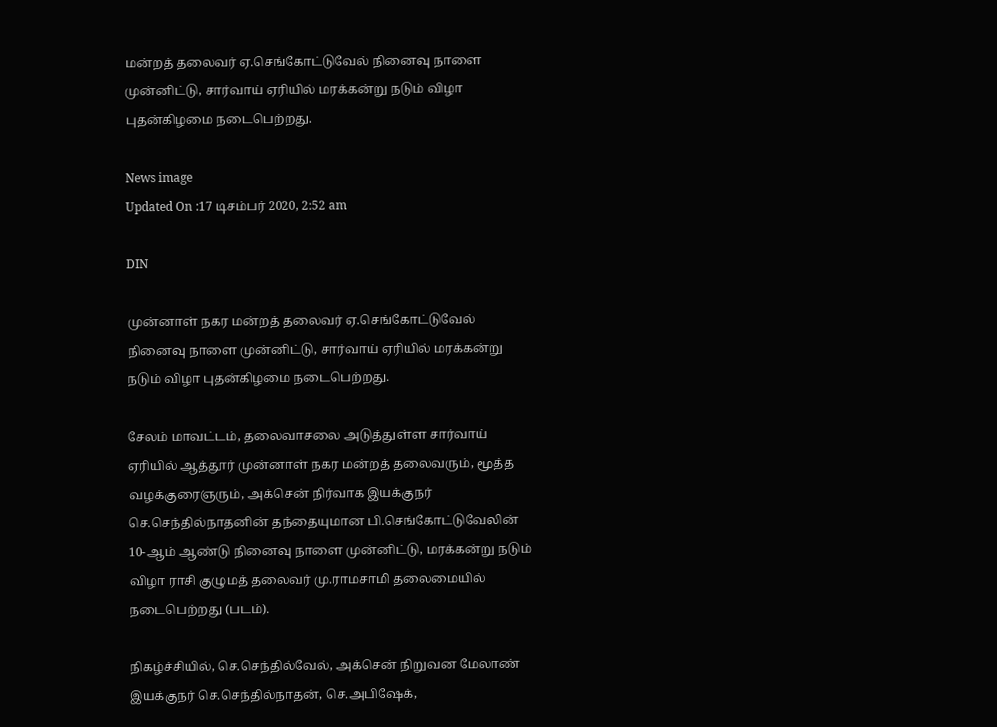மன்றத் தலைவர் ஏ.செங்கோட்டுவேல் நினைவு நாளை முன்னிட்டு, சார்வாய் ஏரியில் மரக்கன்று நடும் விழா புதன்கிழமை நடைபெற்றது.

News image
Updated On :17 டிசம்பர் 2020, 2:52 am

DIN

முன்னாள் நகர மன்றத் தலைவர் ஏ.செங்கோட்டுவேல் நினைவு நாளை முன்னிட்டு, சார்வாய் ஏரியில் மரக்கன்று நடும் விழா புதன்கிழமை நடைபெற்றது.

சேலம் மாவட்டம், தலைவாசலை அடுத்துள்ள சார்வாய் ஏரியில் ஆத்தூர் முன்னாள் நகர மன்றத் தலைவரும், மூத்த வழக்குரைஞரும், அக்சென் நிர்வாக இயக்குநர் செ.செந்தில்நாதனின் தந்தையுமான பி.செங்கோட்டுவேலின் 10-ஆம் ஆண்டு நினைவு நாளை முன்னிட்டு, மரக்கன்று நடும் விழா ராசி குழுமத் தலைவர் மு.ராமசாமி தலைமையில் நடைபெற்றது (படம்).

நிகழ்ச்சியில், செ.செந்தில்வேல், அக்சென் நிறுவன மேலாண் இயக்குநர் செ.செந்தில்நாதன், செ.அபிஷேக்,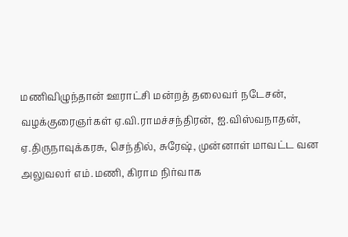மணிவிழுந்தான் ஊராட்சி மன்றத் தலைவர் நடேசன், வழக்குரைஞர்கள் ஏ.வி.ராமச்சந்திரன், ஐ.விஸ்வநாதன், ஏ.திருநாவுக்கரசு, செந்தில், சுரேஷ், முன்னாள் மாவட்ட வன அலுவலர் எம்.மணி, கிராம நிர்வாக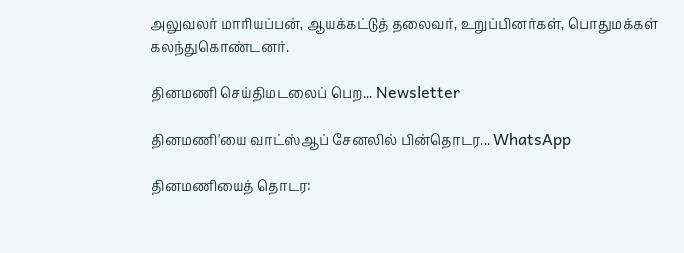அலுவலர் மாரியப்பன், ஆயக்கட்டுத் தலைவர், உறுப்பினர்கள், பொதுமக்கள் கலந்துகொண்டனர்.

தினமணி செய்திமடலைப் பெற... Newsletter

தினமணி'யை வாட்ஸ்ஆப் சேனலில் பின்தொடர... WhatsApp

தினமணியைத் தொடர: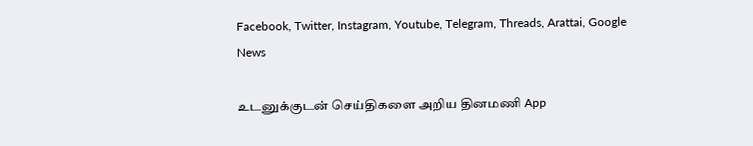Facebook, Twitter, Instagram, Youtube, Telegram, Threads, Arattai, Google News

உடனுக்குடன் செய்திகளை அறிய தினமணி App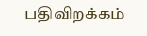பதிவிறக்கம்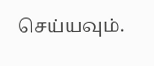செய்யவும்.